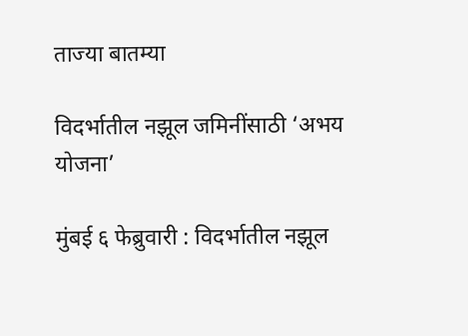ताज्या बातम्या

विदर्भातील नझूल जमिनींसाठी ‘अभय योजना’

मुंबई ६ फेब्रुवारी : विदर्भातील नझूल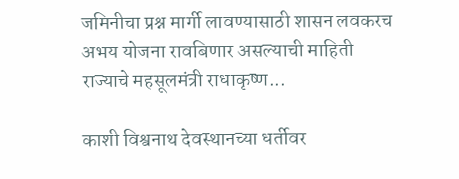जमिनीचा प्रश्न मार्गी लावण्यासाठी शासन लवकरच अभय योजना रावबिणार असल्याची माहिती राज्याचे महसूलमंत्री राधाकृष्ण...

काशी विश्वनाथ देवस्थानच्या धर्तीवर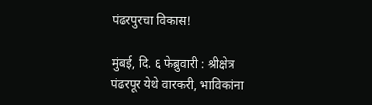पंढरपुरचा विकास!

मुंबई, दि. ६ फेब्रुवारी : श्रीक्षेत्र पंढरपूर येथे वारकरी, भाविकांना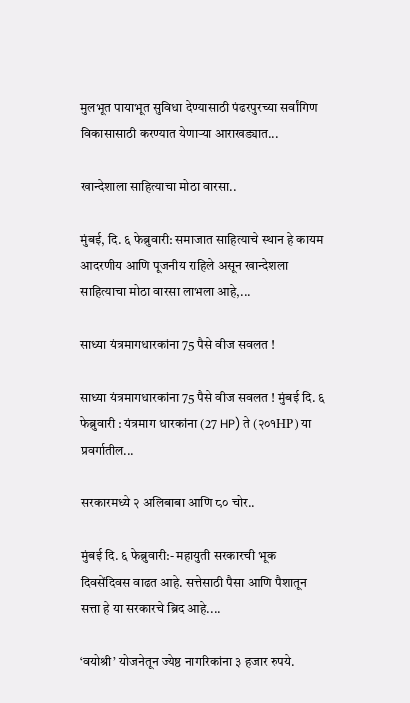मुलभूत पायाभूत सुविधा देण्यासाठी पंढरपुरच्या सर्वांगिण विकासासाठी करण्यात येणाऱ्या आराखड्यात...

खान्देशाला साहित्याचा मोठा वारसा..

मुंबई, दि. ६ फेब्रुवारी: समाजात साहित्याचे स्थान हे कायम आदरणीय आणि पूजनीय राहिले असून खान्देशला साहित्याचा मोठा वारसा लाभला आहे,...

साध्या यंत्रमागधारकांना 75 पैसे वीज सवलत !

साध्या यंत्रमागधारकांना 75 पैसे वीज सवलत ! मुंबई दि. ६ फेब्रुवारी : यंत्रमाग धारकांना (27 HP) ते (२०१HP) या प्रवर्गातील...

सरकारमध्ये २ अलिबाबा आणि ८० चोर..

मुंबई दि. ६ फेब्रुवारी:- महायुती सरकारची भूक दिवसेंदिवस वाढत आहे. सत्तेसाठी पैसा आणि पैशातून सत्ता हे या सरकारचे ब्रिद आहे....

‘वयोश्री’ योजनेतून ज्येष्ठ नागरिकांना ३ हजार रुपये.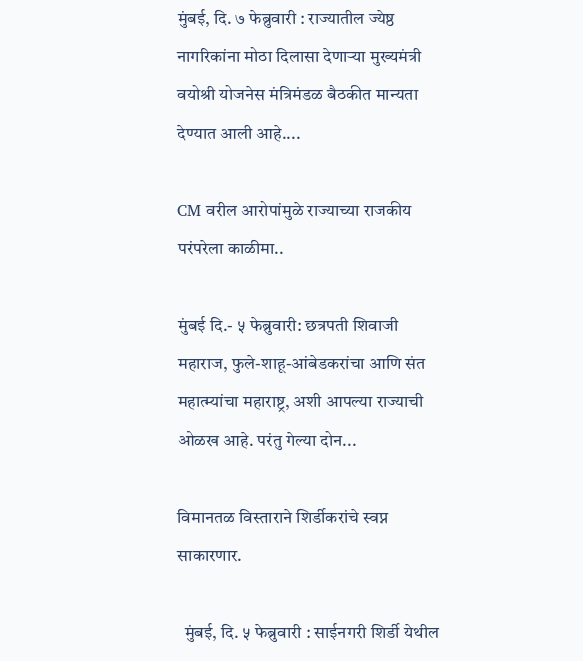मुंबई, दि. ७ फेब्रुवारी : राज्यातील ज्येष्ठ नागरिकांना मोठा दिलासा देणाऱ्या मुख्यमंत्री वयोश्री योजनेस मंत्रिमंडळ बैठकीत मान्यता देण्यात आली आहे....

CM वरील आरोपांमुळे राज्याच्या राजकीय परंपरेला काळीमा..

मुंबई दि.- ५ फेब्रुवारी: छत्रपती शिवाजी महाराज, फुले-शाहू-आंबेडकरांचा आणि संत महात्म्यांचा महाराष्ट्र, अशी आपल्या राज्याची ओळख आहे. परंतु गेल्या दोन...

विमानतळ विस्ताराने शिर्डीकरांचे स्वप्न साकारणार.

  मुंबई, दि. ५ फेब्रुवारी : साईनगरी शिर्डी येथील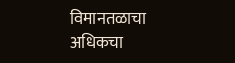विमानतळाचा अधिकचा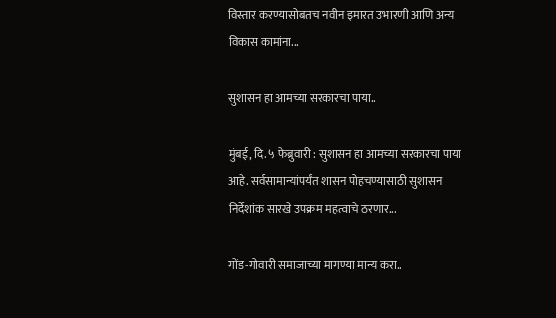विस्तार करण्यासोबतच नवीन इमारत उभारणी आणि अन्य विकास कामांना...

सुशासन हा आमच्या सरकारचा पाया..

मुंबई, दि. ५ फेब्रुवारी : सुशासन हा आमच्या सरकारचा पाया आहे. सर्वसामान्यांपर्यंत शासन पोहचण्यासाठी सुशासन निर्देशांक सारखे उपक्रम महत्वाचे ठरणार...

गोंड-गोवारी समाजाच्या मागण्या मान्य करा..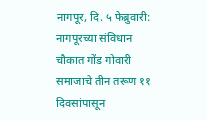नागपूर, दि. ५ फेब्रुवारी: नागपूरच्या संविधान चौकात गोंड गोवारी समाजाचे तीन तरूण ११ दिवसांपासून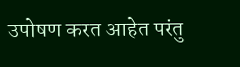उपोषण करत आहेत परंतु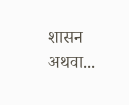शासन अथवा...